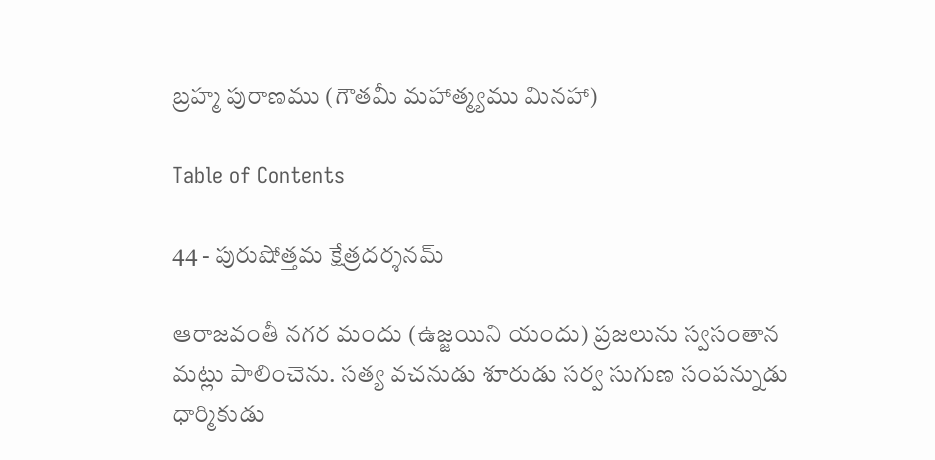బ్రహ్మ పురాణము (గౌతమీ మహాత్మ్యము మినహా)

Table of Contents

44 - పురుషోత్తమ క్షేత్రదర్శనమ్‌

ఆరాజవంతీ నగర మందు (ఉజ్జయిని యందు) ప్రజలును స్వసంతాన మట్లు పాలించెను. సత్య వచనుడు శూరుడు సర్వ సుగుణ సంపన్నుడు ధార్మికుడు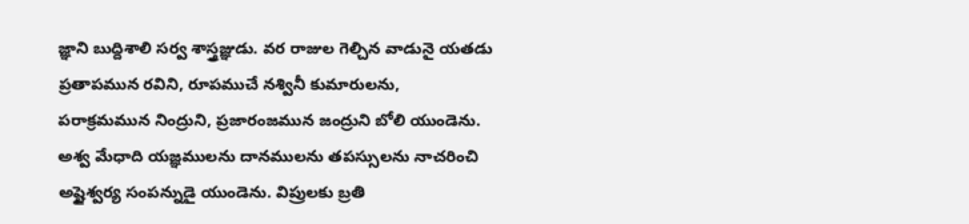జ్ఞాని బుద్దిశాలి సర్వ శాస్త్రజ్ఞుడు. వర రాజుల గెల్చిన వాడునై యతడు ప్రతాపమున రవిని, రూపముచే నశ్వినీ కుమారులను, పరాక్రమమున నింద్రుని, ప్రజారంజమున జంద్రుని బోలి యుండెను. అశ్వ మేధాది యజ్ఞములను దానములను తపస్సులను నాచరించి అష్టైశ్వర్య సంపన్నుడై యుండెను. విప్రులకు బ్రతి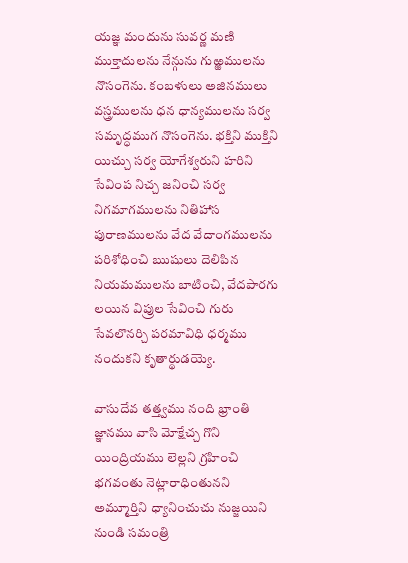యజ్ఞ మందును సువర్ణ మణి ముక్తాదులను నేన్గును గుఱ్ఱములను నొసంగెను. కంబళులు అజినములు వస్త్రములను ధన ధాన్యములను సర్వ సమృద్ధముగ నొసంగెను. భక్తిని ముక్తిని యిచ్చు సర్వ యోగేశ్వరుని హరిని సేవింప నిచ్చ జనించి సర్వ నిగమాగములను నితిహాస పురాణములను వేద వేదాంగములను పరిశోధించి ఋషులు దెలిపిన నియమములను బాటించి, వేదపారగు లయిన విప్రుల సేవించి గురు సేవలొనర్చి పరమావిధి ధర్మము నందుకని కృతార్థుడయ్యె.

వాసుదేవ తత్త్వము నంది భ్రాంతి జ్ఞానము వాసి మోక్షేచ్చ గొని యింద్రియము లెల్లని గ్రహించి భగవంతు నెట్లారాధింతునని అమ్మూర్తిని ధ్యానించుచు నుజ్జయిని నుండి సమంత్రి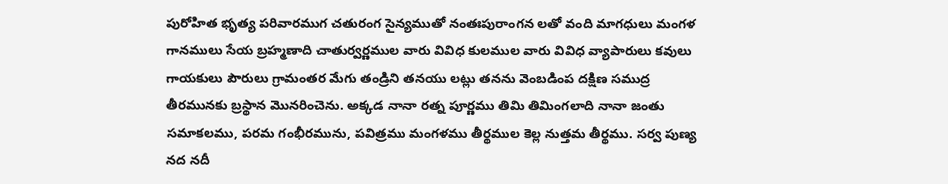పురోహిత భృత్య పరివారముగ చతురంగ సైన్యముతో నంతఃపురాంగన లతో వంది మాగధులు మంగళ గానములు సేయ బ్రహ్మణాది చాతుర్వర్ణముల వారు వివిధ కులముల వారు వివిధ వ్యాపారులు కవులు గాయకులు పౌరులు గ్రామంతర మేగు తండ్రిని తనయు లట్లు తనను వెంబడింప దక్షిణ సముద్ర తీరమునకు బ్రస్థాన మొనరించెను. అక్కడ నానా రత్న పూర్ణము తిమి తిమింగలాది నానా జంతు సమాకలము, పరమ గంభీరమును, పవిత్రము మంగళము తీర్థముల కెల్ల నుత్తమ తీర్థము. సర్వ పుణ్య నద నదీ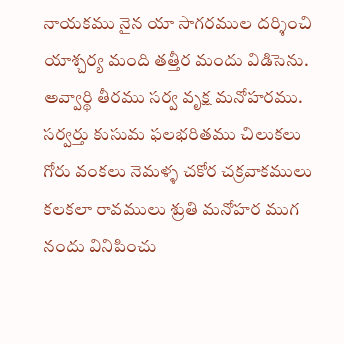నాయకము నైన యా సాగరముల దర్శించి యాశ్చర్య మంది తత్తీర మందు విడిసెను. అవ్వార్థి తీరము సర్వ వృక్ష మనోహరము. సర్వర్తు కుసుమ ఫలభరితము చిలుకలు గోరు వంకలు నెమళ్ళ చకోర చక్రవాకములు కలకలా రావములు శ్రుతి మనోహర ముగ నందు వినిపించు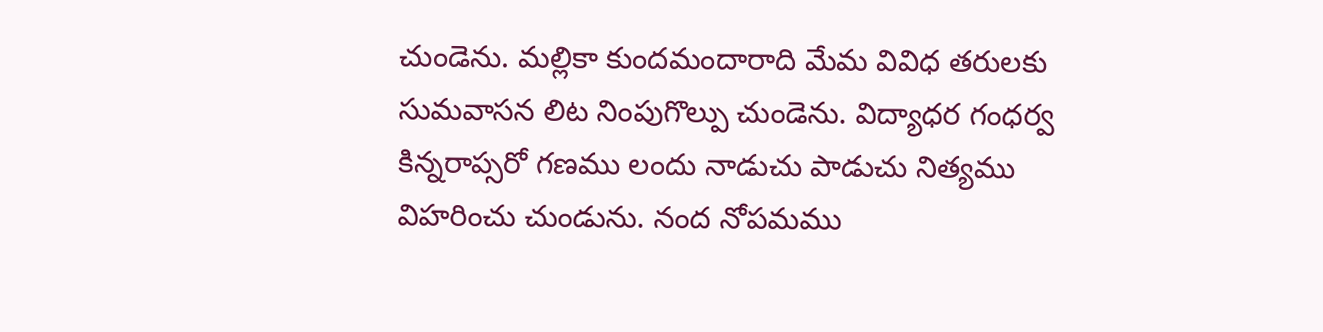చుండెను. మల్లికా కుందమందారాది మేమ వివిధ తరులకు సుమవాసన లిట నింపుగొల్పు చుండెను. విద్యాధర గంధర్వ కిన్నరాప్సరో గణము లందు నాడుచు పాడుచు నిత్యము విహరించు చుండును. నంద నోపమము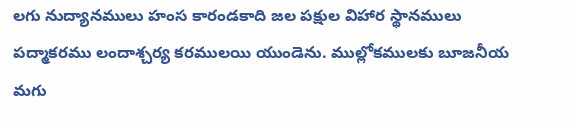లగు నుద్యానములు హంస కారండకాది జల పక్షుల విహార స్థానములు పద్మాకరము లందాశ్చర్య కరములయి యుండెను. ముల్లోకములకు బూజనీయ మగు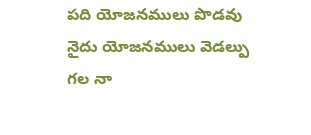పది యోజనములు పొడవు నైదు యోజనములు వెడల్పు గల నా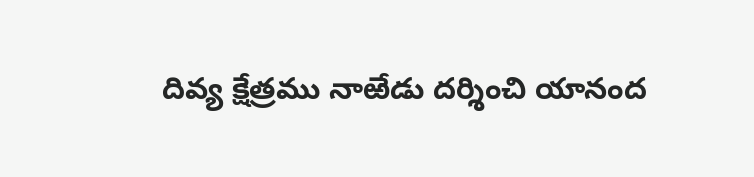దివ్య క్షేత్రము నాఱేడు దర్శించి యానంద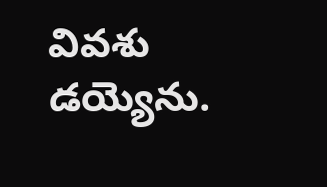వివశు డయ్యెను.